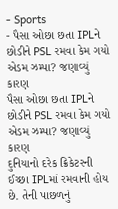- Sports
- પૈસા ઓછા છતા IPLને છોડીને PSL રમવા કેમ ગયો એડમ ઝમ્પા? જણાવ્યું કારણ
પૈસા ઓછા છતા IPLને છોડીને PSL રમવા કેમ ગયો એડમ ઝમ્પા? જણાવ્યું કારણ
દુનિયાનો દરેક ક્રિકેટરની ઈચ્છા IPLમાં રમવાની હોય છે. તેની પાછળનું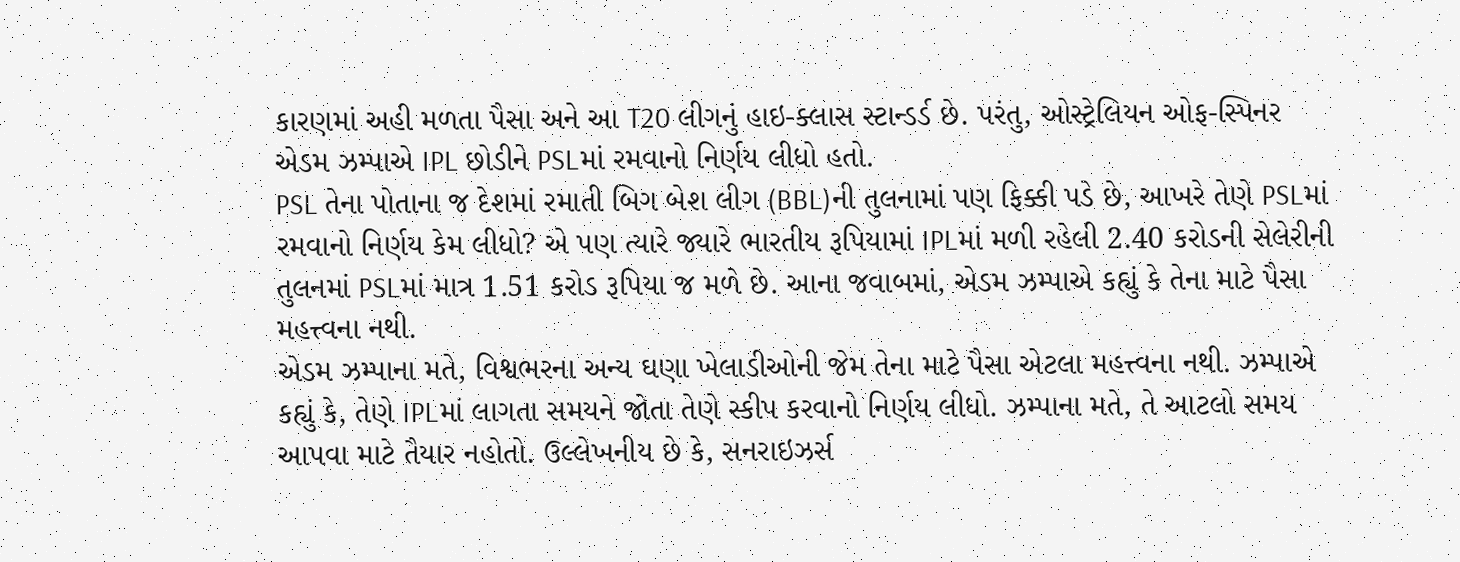કારણમાં અહી મળતા પૈસા અને આ T20 લીગનું હાઇ-ક્લાસ સ્ટાન્ડર્ડ છે. પરંતુ, ઓસ્ટ્રેલિયન ઓફ-સ્પિનર એડમ ઝમ્પાએ IPL છોડીને PSLમાં રમવાનો નિર્ણય લીધો હતો.
PSL તેના પોતાના જ દેશમાં રમાતી બિગ બેશ લીગ (BBL)ની તુલનામાં પણ ફિક્કી પડે છે, આખરે તેણે PSLમાં રમવાનો નિર્ણય કેમ લીધો? એ પણ ત્યારે જ્યારે ભારતીય રૂપિયામાં IPLમાં મળી રહેલી 2.40 કરોડની સેલેરીની તુલનમાં PSLમાં માત્ર 1.51 કરોડ રૂપિયા જ મળે છે. આના જવાબમાં, એડમ ઝમ્પાએ કહ્યું કે તેના માટે પૈસા મહત્ત્વના નથી.
એડમ ઝમ્પાના મતે, વિશ્વભરના અન્ય ઘણા ખેલાડીઓની જેમ તેના માટે પૈસા એટલા મહત્ત્વના નથી. ઝમ્પાએ કહ્યું કે, તેણે IPLમાં લાગતા સમયને જોતા તેણે સ્કીપ કરવાનો નિર્ણય લીધો. ઝમ્પાના મતે, તે આટલો સમય આપવા માટે તૈયાર નહોતો. ઉલ્લેખનીય છે કે, સનરાઇઝર્સ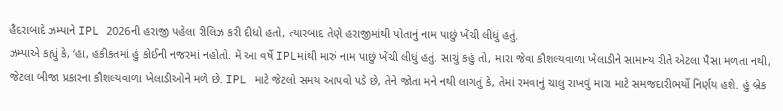હૈદરાબાદે ઝમ્પાને IPL 2026ની હરાજી પહેલા રીલિઝ કરી દીધો હતો, ત્યારબાદ તેણે હરાજીમાંથી પોતાનું નામ પાછું ખેંચી લીધું હતું.
ઝમ્પાએ કહ્યું કે, ‘હા, હકીકતમાં હું કોઈની નજરમાં નહોતો. મેં આ વર્ષે IPLમાંથી મારું નામ પાછું ખેંચી લીધું હતું. સાચું કહું તો, મારા જેવા કૌશલ્યવાળા ખેલાડીને સામાન્ય રીતે એટલા પૈસા મળતા નથી, જેટલા બીજા પ્રકારના કૌશલ્યવાળા ખેલાડીઓને મળે છે. IPL માટે જેટલો સમય આપવો પડે છે, તેને જોતા મને નથી લાગતું કે, તેમાં રમવાનું ચાલુ રાખવું મારા માટે સમજદારીભર્યો નિર્ણય હશે. હું બ્રેક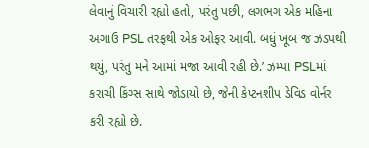લેવાનું વિચારી રહ્યો હતો, પરંતુ પછી, લગભગ એક મહિના અગાઉ PSL તરફથી એક ઓફર આવી. બધું ખૂબ જ ઝડપથી થયું, પરંતુ મને આમાં મજા આવી રહી છે.’ ઝમ્પા PSLમાં કરાચી કિંગ્સ સાથે જોડાયો છે, જેની કેપ્ટનશીપ ડેવિડ વોર્નર કરી રહ્યો છે.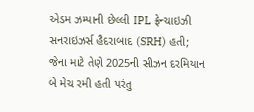એડમ ઝમ્પાની છેલ્લી IPL ફ્રેન્ચાઇઝી સનરાઇઝર્સ હૈદરાબાદ (SRH) હતી; જેના માટે તેણે 2025ની સીઝન દરમિયાન બે મેચ રમી હતી પરંતુ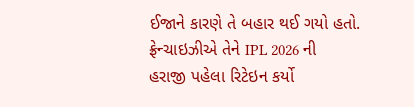ઈજાને કારણે તે બહાર થઈ ગયો હતો. ફ્રેન્ચાઇઝીએ તેને IPL 2026 ની હરાજી પહેલા રિટેઇન કર્યો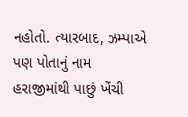નહોતો. ત્યારબાદ, ઝમ્પાએ પણ પોતાનું નામ હરાજીમાંથી પાછું ખેંચી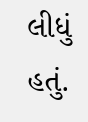લીધું હતું.